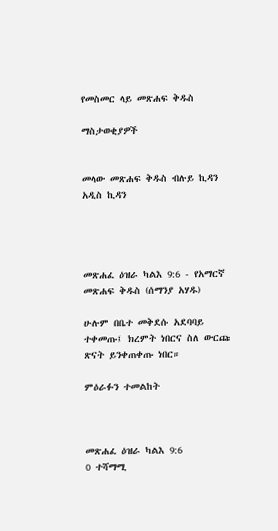የመስመር ላይ መጽሐፍ ቅዱስ

ማስታወቂያዎች


መላው መጽሐፍ ቅዱስ ብሉይ ኪዳን አዲስ ኪዳን




መጽሐፈ ዕዝራ ካልእ 9:6 - የአማርኛ መጽሐፍ ቅዱስ (ሰማንያ አሃዱ)

ሁሉም በቤተ መቅደሱ አደባባይ ተቀመጡ፤ ክረምት ነበርና ስለ ውርጩ ጽናት ይንቀጠቀጡ ነበር።

ምዕራፉን ተመልከት



መጽሐፈ ዕዝራ ካልእ 9:6
0 ተሻማሚ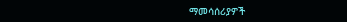ማመሳሰሪያዎች